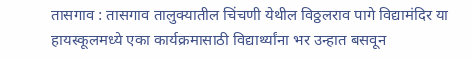तासगाव : तासगाव तालुक्यातील चिंचणी येथील विठ्ठलराव पागे विद्यामंदिर या हायस्कूलमध्ये एका कार्यक्रमासाठी विद्यार्थ्यांना भर उन्हात बसवून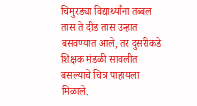चिमुरड्या विद्यार्थ्यांना तब्बल तास ते दीड तास उन्हात बसवण्यात आले, तर दुसरीकडे शिक्षक मंडळी सावलीत बसल्याचे चित्र पाहायला मिळाले.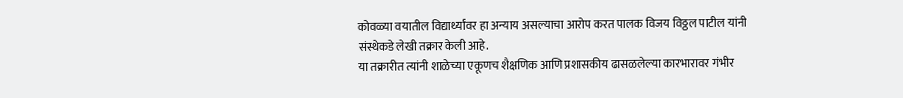कोवळ्या वयातील विद्यार्थ्यांवर हा अन्याय असल्याचा आरोप करत पालक विजय विठ्ठल पाटील यांनी संस्थेकडे लेखी तक्रार केली आहे.
या तक्रारीत त्यांनी शाळेच्या एकूणच शैक्षणिक आणि प्रशासकीय ढासळलेल्या कारभारावर गंभीर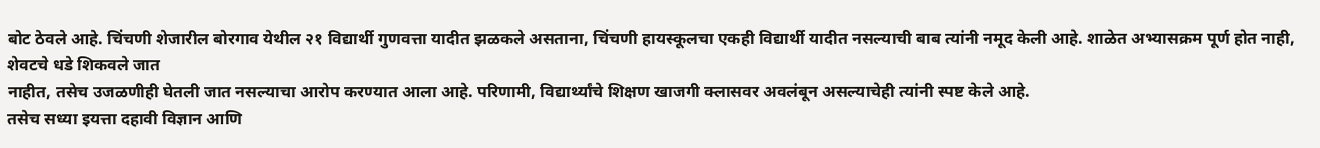बोट ठेवले आहे. चिंचणी शेजारील बोरगाव येथील २१ विद्यार्थी गुणवत्ता यादीत झळकले असताना, चिंचणी हायस्कूलचा एकही विद्यार्थी यादीत नसल्याची बाब त्यांनी नमूद केली आहे. शाळेत अभ्यासक्रम पूर्ण होत नाही, शेवटचे धडे शिकवले जात
नाहीत, तसेच उजळणीही घेतली जात नसल्याचा आरोप करण्यात आला आहे. परिणामी, विद्यार्थ्यांचे शिक्षण खाजगी क्लासवर अवलंबून असल्याचेही त्यांनी स्पष्ट केले आहे.
तसेच सध्या इयत्ता दहावी विज्ञान आणि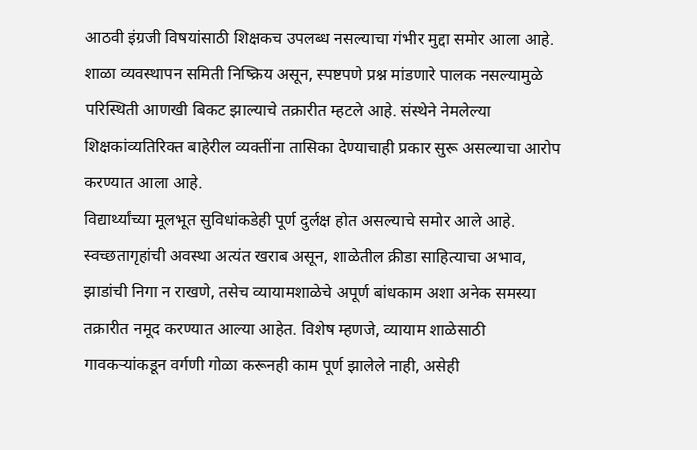आठवी इंग्रजी विषयांसाठी शिक्षकच उपलब्ध नसल्याचा गंभीर मुद्दा समोर आला आहे. शाळा व्यवस्थापन समिती निष्क्रिय असून, स्पष्टपणे प्रश्न मांडणारे पालक नसल्यामुळे परिस्थिती आणखी बिकट झाल्याचे तक्रारीत म्हटले आहे. संस्थेने नेमलेल्या शिक्षकांव्यतिरिक्त बाहेरील व्यक्तींना तासिका देण्याचाही प्रकार सुरू असल्याचा आरोप करण्यात आला आहे.
विद्यार्थ्यांच्या मूलभूत सुविधांकडेही पूर्ण दुर्लक्ष होत असल्याचे समोर आले आहे. स्वच्छतागृहांची अवस्था अत्यंत खराब असून, शाळेतील क्रीडा साहित्याचा अभाव, झाडांची निगा न राखणे, तसेच व्यायामशाळेचे अपूर्ण बांधकाम अशा अनेक समस्या तक्रारीत नमूद करण्यात आल्या आहेत. विशेष म्हणजे, व्यायाम शाळेसाठी गावकऱ्यांकडून वर्गणी गोळा करूनही काम पूर्ण झालेले नाही, असेही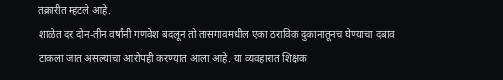तक्रारीत म्हटले आहे.
शाळेत दर दोन-तीन वर्षांनी गणवेश बदलून तो तासगावमधील एका ठराविक दुकानातूनच घेण्याचा दबाव टाकला जात असल्याचा आरोपही करण्यात आला आहे. या व्यवहारात शिक्षक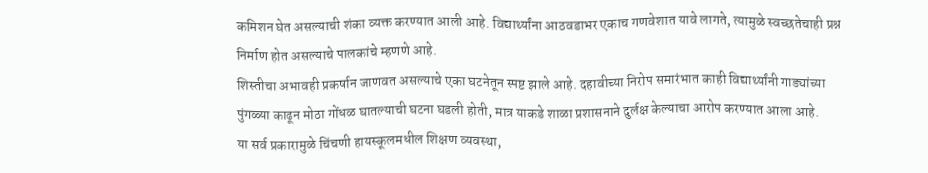कमिशन घेत असल्याची शंका व्यक्त करण्यात आली आहे. विद्यार्थ्यांना आठवडाभर एकाच गणवेशात यावे लागते, त्यामुळे स्वच्छतेचाही प्रश्न निर्माण होत असल्याचे पालकांचे म्हणणे आहे.
शिस्तीचा अभावही प्रकर्षान जाणवत असल्याचे एका घटनेतून स्पष्ट झाले आहे. दहावीच्या निरोप समारंभात काही विद्यार्थ्यांनी गाड्यांच्या पुंगळ्या काढून मोठा गोंधळ घातल्याची घटना घडली होती, मात्र याकडे शाळा प्रशासनाने दुर्लक्ष केल्याचा आरोप करण्यात आला आहे.
या सर्व प्रकारामुळे चिंचणी हायस्कूलमधील शिक्षण व्यवस्था,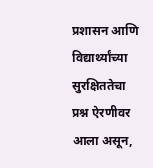प्रशासन आणि विद्यार्थ्यांच्या सुरक्षिततेचा प्रश्न ऐरणीवर आला असून,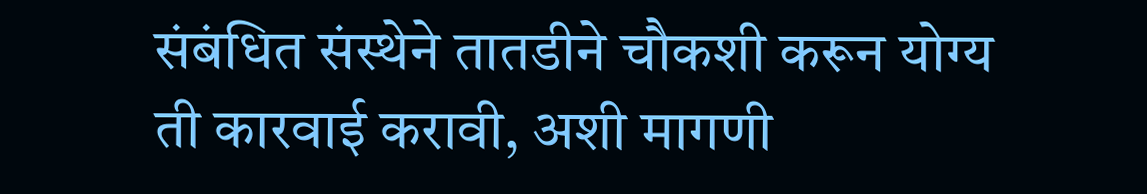संबंधित संस्थेने तातडीने चौकशी करून योग्य ती कारवाई करावी, अशी मागणी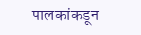पालकांकडून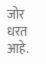जोर धरत आहे.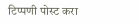टिप्पणी पोस्ट करा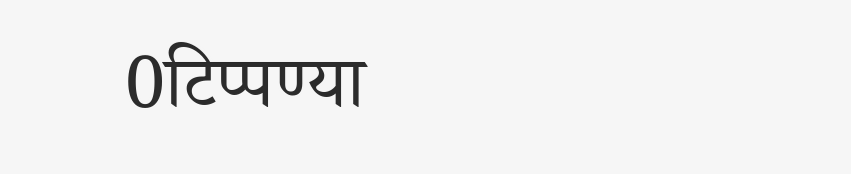0टिप्पण्या